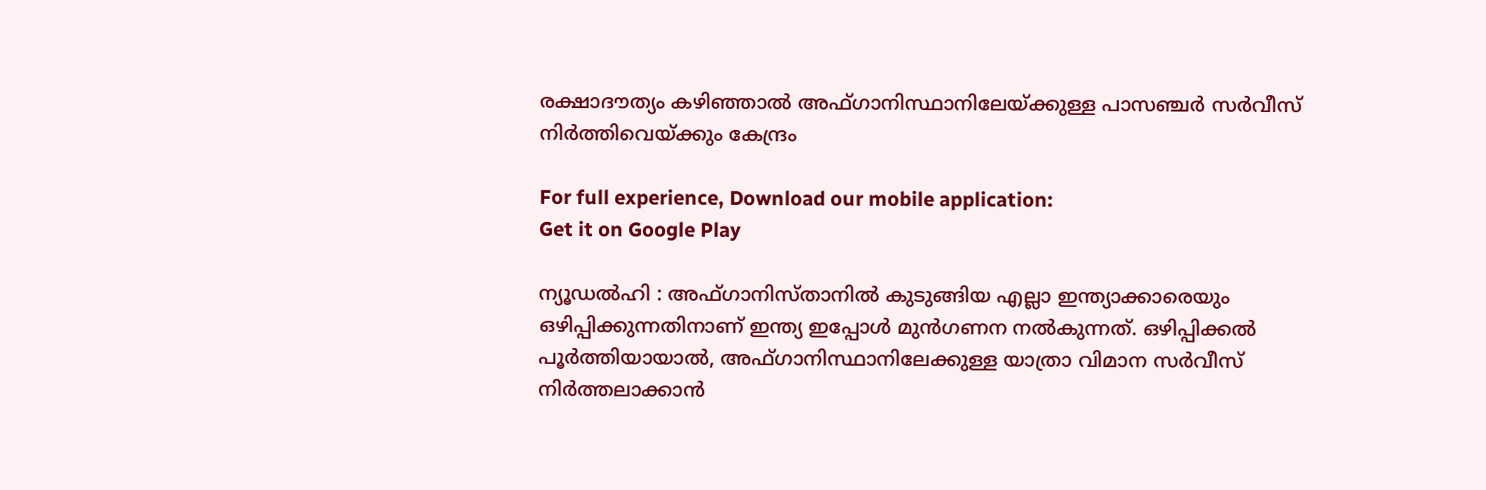രക്ഷാദൗത്യം കഴിഞ്ഞാല്‍ അഫ്ഗാനിസ്ഥാനിലേയ്ക്കുള്ള പാസഞ്ചര്‍ സര്‍വീസ് നിര്‍ത്തിവെയ്ക്കും കേന്ദ്രം

For full experience, Download our mobile application:
Get it on Google Play

ന്യൂഡല്‍ഹി : അഫ്ഗാനിസ്താനില്‍ കുടുങ്ങിയ എല്ലാ ഇന്ത്യാക്കാരെയും ഒഴിപ്പിക്കുന്നതിനാണ് ഇന്ത്യ ഇപ്പോള്‍ മുന്‍ഗണന നല്‍കുന്നത്. ഒഴിപ്പിക്കല്‍ പൂര്‍ത്തിയായാല്‍, അഫ്ഗാനിസ്ഥാനിലേക്കുള്ള യാത്രാ വിമാന സര്‍വീസ് നിര്‍ത്തലാക്കാന്‍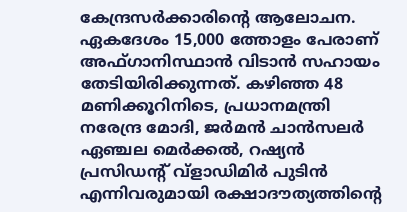കേന്ദ്രസര്‍ക്കാരിന്റെ ആലോചന. ഏകദേശം 15,000 ത്തോളം പേരാണ് അഫ്ഗാനിസ്ഥാന്‍ വിടാന്‍ സഹായം തേടിയിരിക്കുന്നത്. കഴിഞ്ഞ 48 മണിക്കൂറിനിടെ, പ്രധാനമന്ത്രി നരേന്ദ്ര മോദി, ജര്‍മന്‍ ചാന്‍സലര്‍ ഏഞ്ചല മെര്‍ക്കല്‍, റഷ്യന്‍ പ്രസിഡന്റ് വ്‌ളാഡിമിര്‍ പുടിന്‍ എന്നിവരുമായി രക്ഷാദൗത്യത്തിന്റെ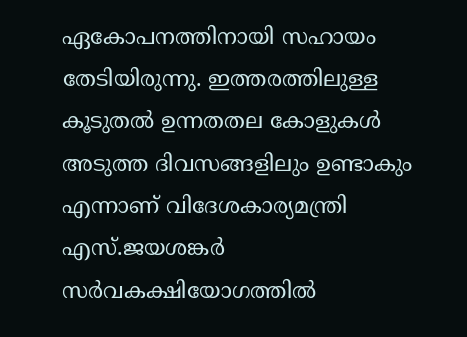ഏകോപനത്തിനായി സഹായം തേടിയിരുന്നു. ഇത്തരത്തിലുള്ള കൂടുതല്‍ ഉന്നതതല കോളുകള്‍ അടുത്ത ദിവസങ്ങളിലും ഉണ്ടാകും എന്നാണ് വിദേശകാര്യമന്ത്രി എസ്.ജയശങ്കര്‍ സര്‍വകക്ഷിയോഗത്തില്‍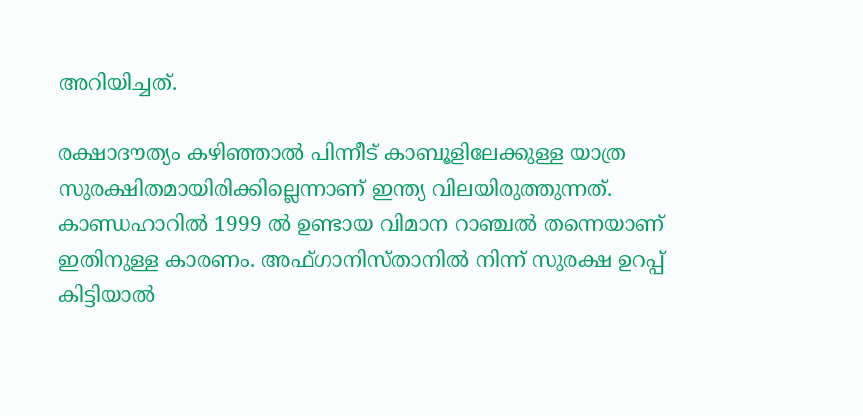അറിയിച്ചത്.

രക്ഷാദൗത്യം കഴിഞ്ഞാല്‍ പിന്നീട് കാബൂളിലേക്കുള്ള യാത്ര സുരക്ഷിതമായിരിക്കില്ലെന്നാണ് ഇന്ത്യ വിലയിരുത്തുന്നത്. കാണ്ഡഹാറില്‍ 1999 ല്‍ ഉണ്ടായ വിമാന റാഞ്ചല്‍ തന്നെയാണ് ഇതിനുള്ള കാരണം. അഫ്ഗാനിസ്താനില്‍ നിന്ന് സുരക്ഷ ഉറപ്പ് കിട്ടിയാല്‍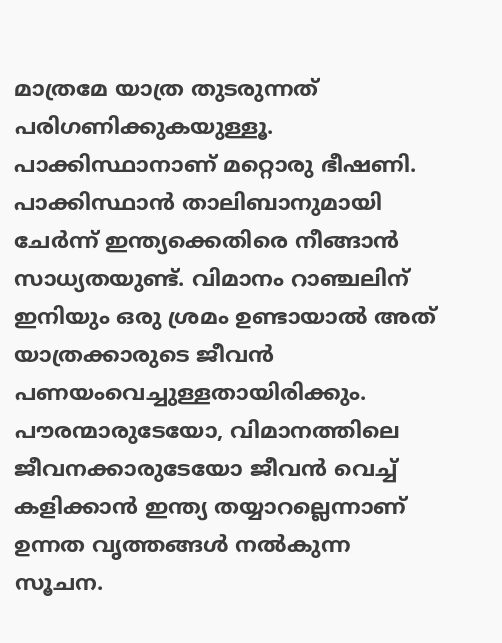മാത്രമേ യാത്ര തുടരുന്നത് പരിഗണിക്കുകയുള്ളൂ. പാക്കിസ്ഥാനാണ് മറ്റൊരു ഭീഷണി. പാക്കിസ്ഥാന്‍ താലിബാനുമായി ചേര്‍ന്ന് ഇന്ത്യക്കെതിരെ നീങ്ങാന്‍ സാധ്യതയുണ്ട്. വിമാനം റാഞ്ചലിന് ഇനിയും ഒരു ശ്രമം ഉണ്ടായാല്‍ അത് യാത്രക്കാരുടെ ജീവന്‍ പണയംവെച്ചുള്ളതായിരിക്കും. പൗരന്മാരുടേയോ, വിമാനത്തിലെ ജീവനക്കാരുടേയോ ജീവന്‍ വെച്ച്‌ കളിക്കാന്‍ ഇന്ത്യ തയ്യാറല്ലെന്നാണ് ഉന്നത വൃത്തങ്ങള്‍ നല്‍കുന്ന സൂചന.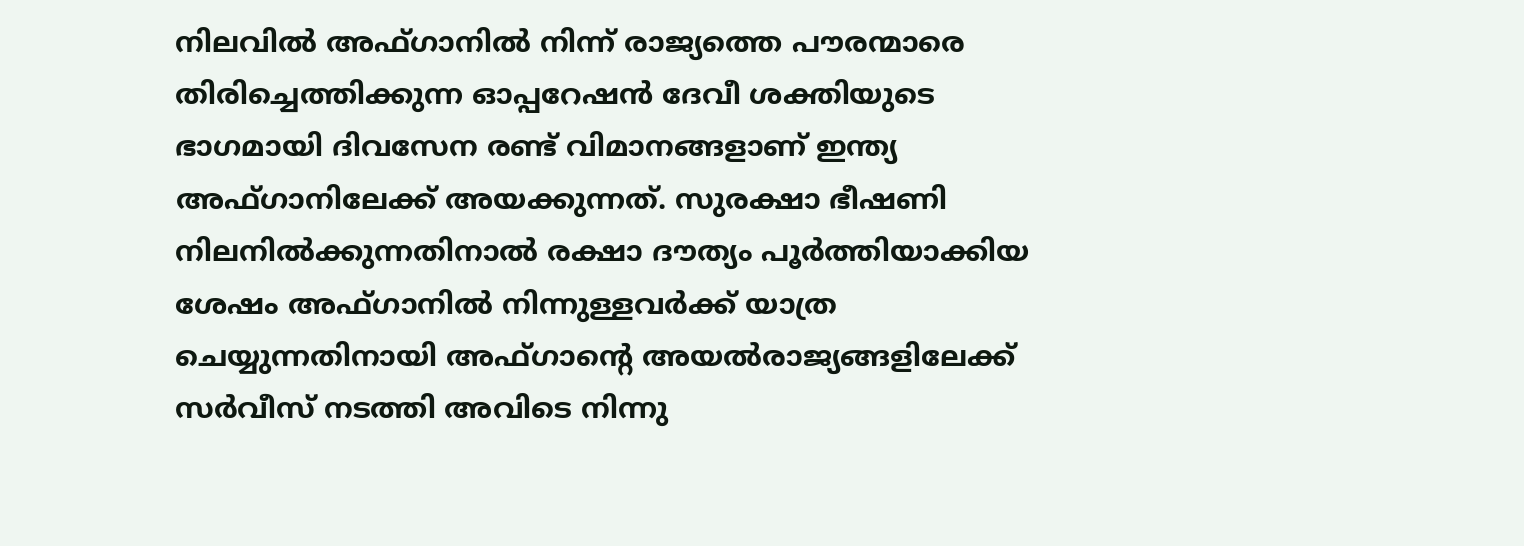നിലവില്‍ അഫ്ഗാനില്‍ നിന്ന് രാജ്യത്തെ പൗരന്മാരെ തിരിച്ചെത്തിക്കുന്ന ഓപ്പറേഷന്‍ ദേവീ ശക്തിയുടെ ഭാഗമായി ദിവസേന രണ്ട് വിമാനങ്ങളാണ് ഇന്ത്യ അഫ്ഗാനിലേക്ക് അയക്കുന്നത്. സുരക്ഷാ ഭീഷണി നിലനില്‍ക്കുന്നതിനാല്‍ രക്ഷാ ദൗത്യം പൂര്‍ത്തിയാക്കിയ ശേഷം അഫ്ഗാനില്‍ നിന്നുള്ളവര്‍ക്ക് യാത്ര ചെയ്യുന്നതിനായി അഫ്ഗാന്റെ അയല്‍രാജ്യങ്ങളിലേക്ക് സര്‍വീസ് നടത്തി അവിടെ നിന്നു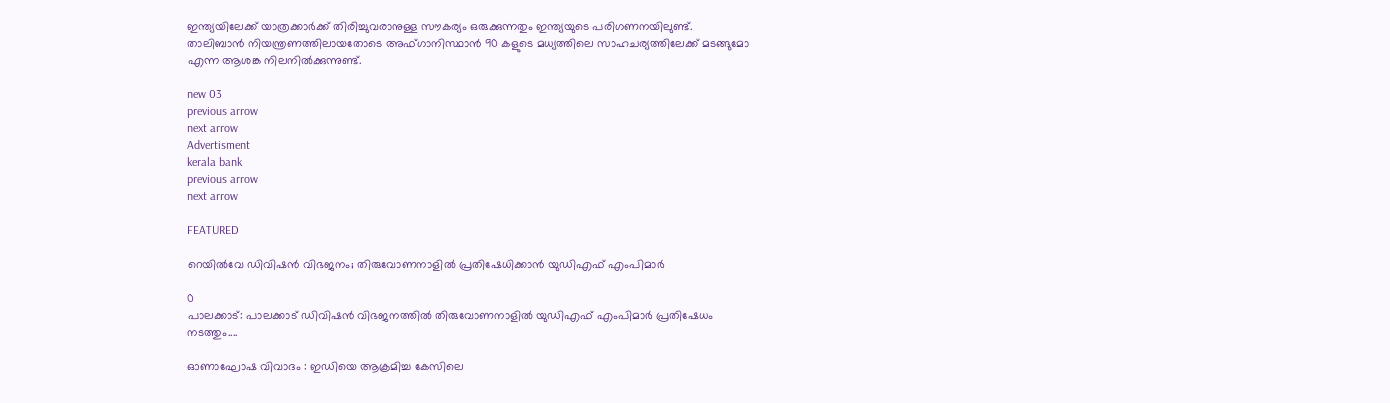ഇന്ത്യയിലേക്ക് യാത്രക്കാര്‍ക്ക് തിരിച്ചുവരാനുള്ള സൗകര്യം ഒരുക്കുന്നതും ഇന്ത്യയുടെ പരിഗണനയിലുണ്ട്. താലിബാന്‍ നിയന്ത്രണത്തിലായതോടെ അഫ്ഗാനിസ്ഥാന്‍ 90 കളുടെ മധ്യത്തിലെ സാഹചര്യത്തിലേക്ക് മടങ്ങുമോ എന്ന ആശങ്ക നിലനില്‍ക്കുന്നുണ്ട്.

new 03
previous arrow
next arrow
Advertisment
kerala bank
previous arrow
next arrow

FEATURED

റെയിൽവേ ഡിവിഷൻ വിഭജനം; തിരുവോണനാളിൽ പ്രതിഷേധിക്കാന്‍ യുഡിഎഫ് എംപിമാര്‍

0
പാലക്കാട്: പാലക്കാട് ഡിവിഷന്‍ വിഭജനത്തില്‍ തിരുവോണനാളില്‍ യുഡിഎഫ് എംപിമാര്‍ പ്രതിഷേധം നടത്തും....

ഓണാഘോഷ വിവാദം : ഇഡിയെ ആക്രമിച്ച കേസിലെ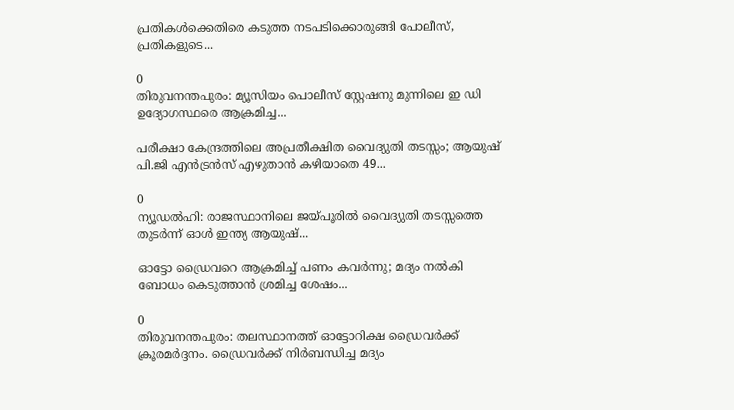പ്രതികൾക്കെതിരെ കടുത്ത നടപടിക്കൊരുങ്ങി പോലീസ്, പ്രതികളുടെ...

0
തിരുവനന്തപുരം: മ്യൂസിയം പൊലീസ് സ്റ്റേഷനു മുന്നിലെ ഇ ഡി ഉദ്യോഗസ്ഥരെ ആക്രമിച്ച...

പരീക്ഷാ കേന്ദ്രത്തിലെ അപ്രതീക്ഷിത വൈദ്യുതി തടസ്സം; ആയുഷ് പി.ജി എൻട്രൻസ് എഴുതാൻ കഴിയാതെ 49...

0
ന്യൂഡല്‍ഹി: രാജസ്ഥാനിലെ ജയ്പൂരില്‍ വൈദ്യുതി തടസ്സത്തെ തുടര്‍ന്ന് ഓള്‍ ഇന്ത്യ ആയുഷ്...

ഓട്ടോ ഡ്രൈവറെ ആക്രമിച്ച് പണം കവർന്നു; മദ്യം നൽകി ബോധം കെടുത്താൻ ശ്രമിച്ച ശേഷം...

0
തിരുവനന്തപുരം: തലസ്ഥാനത്ത് ഓട്ടോറിക്ഷ ഡ്രൈവര്‍ക്ക് ക്രൂരമര്‍ദ്ദനം. ഡ്രൈവര്‍ക്ക് നിര്‍ബന്ധിച്ച മദ്യം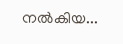നല്‍കിയ...